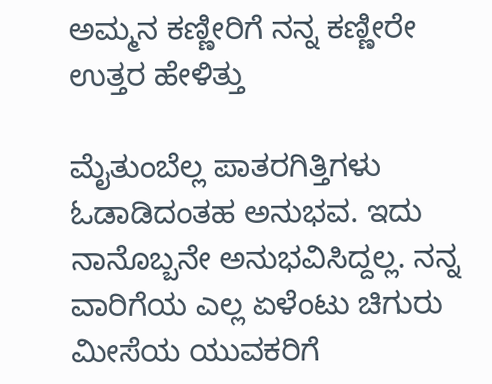ಅಮ್ಮನ ಕಣ್ಣೀರಿಗೆ ನನ್ನ ಕಣ್ಣೀರೇ ಉತ್ತರ ಹೇಳಿತ್ತು

ಮೈತುಂಬೆಲ್ಲ ಪಾತರಗಿತ್ತಿಗಳು ಓಡಾಡಿದಂತಹ ಅನುಭವ. ಇದು ನಾನೊಬ್ಬನೇ ಅನುಭವಿಸಿದ್ದಲ್ಲ. ನನ್ನ ವಾರಿಗೆಯ ಎಲ್ಲ ಏಳೆಂಟು ಚಿಗುರು ಮೀಸೆಯ ಯುವಕರಿಗೆ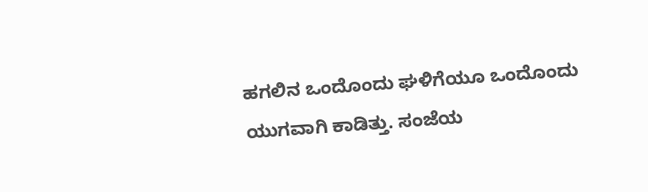ಹಗಲಿನ ಒಂದೊಂದು ಘಳಿಗೆಯೂ ಒಂದೊಂದು ಯುಗವಾಗಿ ಕಾಡಿತ್ತು. ಸಂಜೆಯ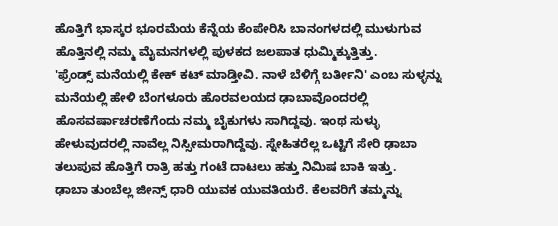ಹೊತ್ತಿಗೆ ಭಾಸ್ಕರ ಭೂರಮೆಯ ಕೆನ್ನೆಯ ಕೆಂಪೇರಿಸಿ ಬಾನಂಗಳದಲ್ಲಿ ಮುಳುಗುವ ಹೊತ್ತಿನಲ್ಲಿ ನಮ್ಮ ಮೈಮನಗಳಲ್ಲಿ ಪುಳಕದ ಜಲಪಾತ ಧುಮ್ಮಿಕ್ಕುತ್ತಿತ್ತು.
'ಫ್ರೆಂಡ್ಸ್ ಮನೆಯಲ್ಲಿ ಕೇಕ್ ಕಟ್ ಮಾಡ್ತೀವಿ. ನಾಳೆ ಬೆಳಿಗ್ಗೆ ಬರ್ತೀನಿ' ಎಂಬ ಸುಳ್ಳನ್ನು ಮನೆಯಲ್ಲಿ ಹೇಳಿ ಬೆಂಗಳೂರು ಹೊರವಲಯದ ಢಾಬಾವೊಂದರಲ್ಲಿ ಹೊಸವರ್ಷಾಚರಣೆಗೆಂದು ನಮ್ಮ ಬೈಕುಗಳು ಸಾಗಿದ್ದವು. ಇಂಥ ಸುಳ್ಳು ಹೇಳುವುದರಲ್ಲಿ ನಾವೆಲ್ಲ ನಿಸ್ಸೀಮರಾಗಿದ್ದೆವು. ಸ್ನೇಹಿತರೆಲ್ಲ ಒಟ್ಟಿಗೆ ಸೇರಿ ಢಾಬಾ ತಲುಪುವ ಹೊತ್ತಿಗೆ ರಾತ್ರಿ ಹತ್ತು ಗಂಟೆ ದಾಟಲು ಹತ್ತು ನಿಮಿಷ ಬಾಕಿ ಇತ್ತು.
ಢಾಬಾ ತುಂಬೆಲ್ಲ ಜೀನ್ಸ್ ಧಾರಿ ಯುವಕ ಯುವತಿಯರೆ. ಕೆಲವರಿಗೆ ತಮ್ಮನ್ನು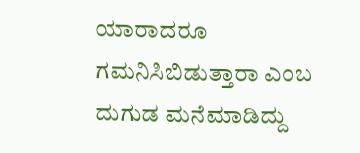ಯಾರಾದರೂ ಗಮನಿಸಿಬಿಡುತ್ತಾರಾ ಎಂಬ ದುಗುಡ ಮನೆಮಾಡಿದ್ದು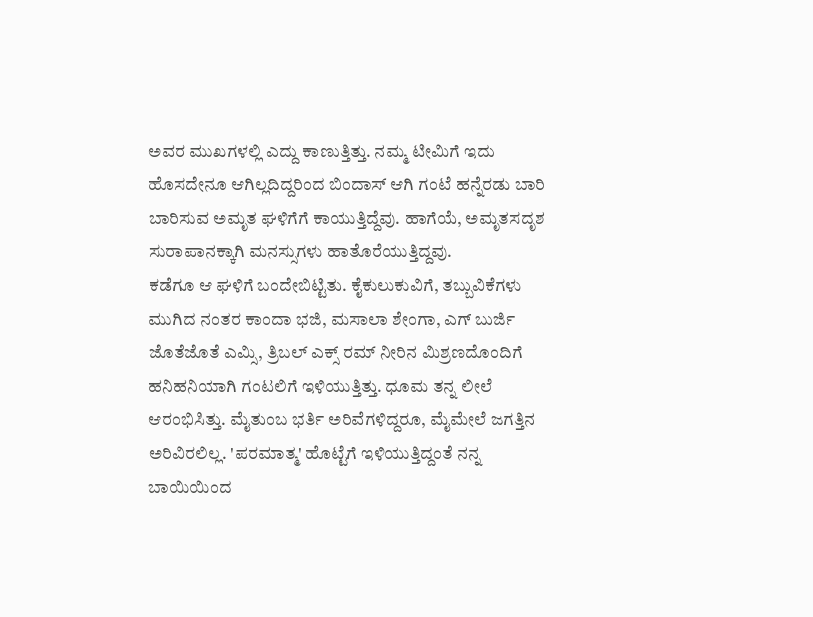ಅವರ ಮುಖಗಳಲ್ಲಿ ಎದ್ದು ಕಾಣುತ್ತಿತ್ತು. ನಮ್ಮ ಟೀಮಿಗೆ ಇದು ಹೊಸದೇನೂ ಆಗಿಲ್ಲದಿದ್ದರಿಂದ ಬಿಂದಾಸ್ ಆಗಿ ಗಂಟೆ ಹನ್ನೆರಡು ಬಾರಿ ಬಾರಿಸುವ ಅಮೃತ ಘಳಿಗೆಗೆ ಕಾಯುತ್ತಿದ್ದೆವು. ಹಾಗೆಯೆ, ಅಮೃತಸದೃಶ ಸುರಾಪಾನಕ್ಕಾಗಿ ಮನಸ್ಸುಗಳು ಹಾತೊರೆಯುತ್ತಿದ್ದವು.
ಕಡೆಗೂ ಆ ಘಳಿಗೆ ಬಂದೇಬಿಟ್ಟಿತು. ಕೈಕುಲುಕುವಿಗೆ, ತಬ್ಬುವಿಕೆಗಳು ಮುಗಿದ ನಂತರ ಕಾಂದಾ ಭಜಿ, ಮಸಾಲಾ ಶೇಂಗಾ, ಎಗ್ ಬುರ್ಜಿ ಜೊತೆಜೊತೆ ಎಮ್ಸಿ, ತ್ರಿಬಲ್ ಎಕ್ಸ್ ರಮ್ ನೀರಿನ ಮಿಶ್ರಣದೊಂದಿಗೆ ಹನಿಹನಿಯಾಗಿ ಗಂಟಲಿಗೆ ಇಳಿಯುತ್ತಿತ್ತು. ಧೂಮ ತನ್ನ ಲೀಲೆ ಆರಂಭಿಸಿತ್ತು. ಮೈತುಂಬ ಭರ್ತಿ ಅರಿವೆಗಳಿದ್ದರೂ, ಮೈಮೇಲೆ ಜಗತ್ತಿನ ಅರಿವಿರಲಿಲ್ಲ. 'ಪರಮಾತ್ಮ' ಹೊಟ್ಟೆಗೆ ಇಳಿಯುತ್ತಿದ್ದಂತೆ ನನ್ನ ಬಾಯಿಯಿಂದ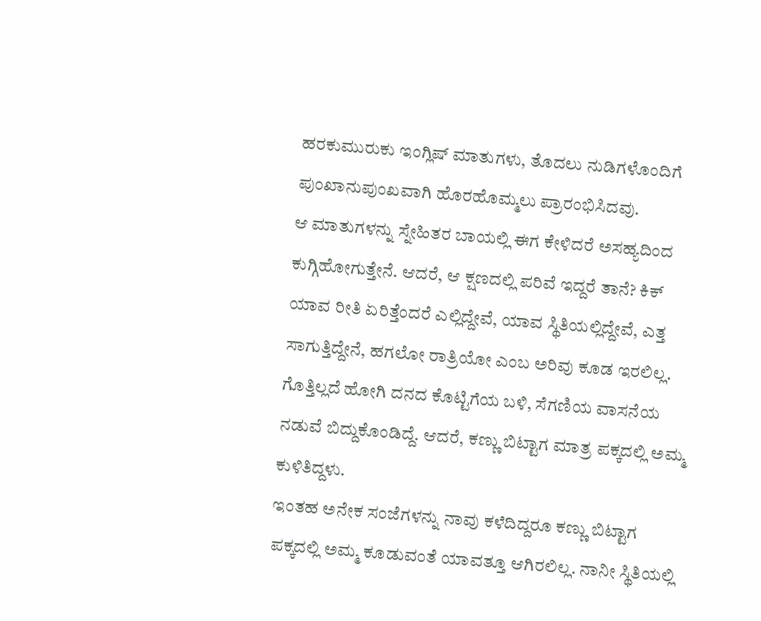ಹರಕುಮುರುಕು ಇಂಗ್ಲಿಷ್ ಮಾತುಗಳು, ತೊದಲು ನುಡಿಗಳೊಂದಿಗೆ ಪುಂಖಾನುಪುಂಖವಾಗಿ ಹೊರಹೊಮ್ಮಲು ಪ್ರಾರಂಭಿಸಿದವು.
ಆ ಮಾತುಗಳನ್ನು ಸ್ನೇಹಿತರ ಬಾಯಲ್ಲಿ ಈಗ ಕೇಳಿದರೆ ಅಸಹ್ಯದಿಂದ ಕುಗ್ಗಿಹೋಗುತ್ತೇನೆ. ಆದರೆ, ಆ ಕ್ಷಣದಲ್ಲಿ ಪರಿವೆ ಇದ್ದರೆ ತಾನೆ? ಕಿಕ್ ಯಾವ ರೀತಿ ಏರಿತ್ತೆಂದರೆ ಎಲ್ಲಿದ್ದೇವೆ, ಯಾವ ಸ್ಥಿತಿಯಲ್ಲಿದ್ದೇವೆ, ಎತ್ತ ಸಾಗುತ್ತಿದ್ದೇನೆ, ಹಗಲೋ ರಾತ್ರಿಯೋ ಎಂಬ ಅರಿವು ಕೂಡ ಇರಲಿಲ್ಲ. ಗೊತ್ತಿಲ್ಲದೆ ಹೋಗಿ ದನದ ಕೊಟ್ಟಿಗೆಯ ಬಳಿ, ಸೆಗಣಿಯ ವಾಸನೆಯ ನಡುವೆ ಬಿದ್ದುಕೊಂಡಿದ್ದೆ. ಆದರೆ, ಕಣ್ಣು ಬಿಟ್ಟಾಗ ಮಾತ್ರ ಪಕ್ಕದಲ್ಲಿ ಅಮ್ಮ ಕುಳಿತಿದ್ದಳು.
ಇಂತಹ ಅನೇಕ ಸಂಜೆಗಳನ್ನು ನಾವು ಕಳೆದಿದ್ದರೂ ಕಣ್ಣು ಬಿಟ್ಟಾಗ ಪಕ್ಕದಲ್ಲಿ ಅಮ್ಮ ಕೂಡುವಂತೆ ಯಾವತ್ತೂ ಆಗಿರಲಿಲ್ಲ. ನಾನೀ ಸ್ಥಿತಿಯಲ್ಲಿ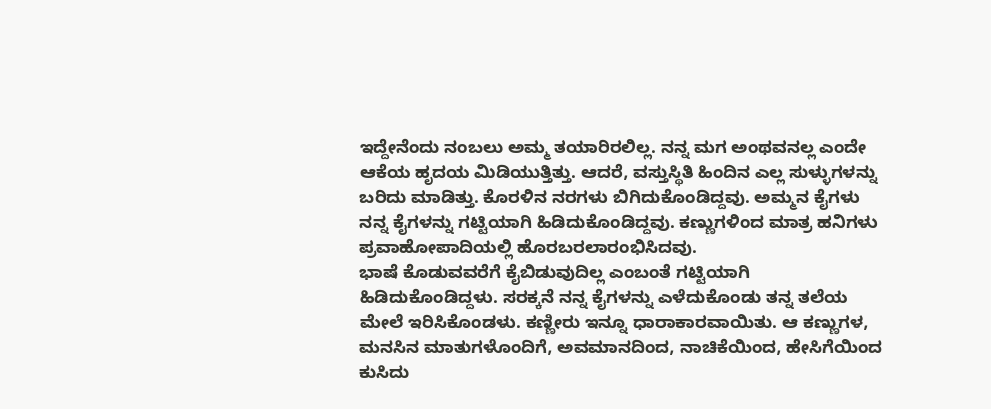ಇದ್ದೇನೆಂದು ನಂಬಲು ಅಮ್ಮ ತಯಾರಿರಲಿಲ್ಲ. ನನ್ನ ಮಗ ಅಂಥವನಲ್ಲ ಎಂದೇ ಆಕೆಯ ಹೃದಯ ಮಿಡಿಯುತ್ತಿತ್ತು. ಆದರೆ, ವಸ್ತುಸ್ಥಿತಿ ಹಿಂದಿನ ಎಲ್ಲ ಸುಳ್ಳುಗಳನ್ನು ಬರಿದು ಮಾಡಿತ್ತು. ಕೊರಳಿನ ನರಗಳು ಬಿಗಿದುಕೊಂಡಿದ್ದವು. ಅಮ್ಮನ ಕೈಗಳು ನನ್ನ ಕೈಗಳನ್ನು ಗಟ್ಟಿಯಾಗಿ ಹಿಡಿದುಕೊಂಡಿದ್ದವು. ಕಣ್ಣುಗಳಿಂದ ಮಾತ್ರ ಹನಿಗಳು ಪ್ರವಾಹೋಪಾದಿಯಲ್ಲಿ ಹೊರಬರಲಾರಂಭಿಸಿದವು.
ಭಾಷೆ ಕೊಡುವವರೆಗೆ ಕೈಬಿಡುವುದಿಲ್ಲ ಎಂಬಂತೆ ಗಟ್ಟಿಯಾಗಿ ಹಿಡಿದುಕೊಂಡಿದ್ದಳು. ಸರಕ್ಕನೆ ನನ್ನ ಕೈಗಳನ್ನು ಎಳೆದುಕೊಂಡು ತನ್ನ ತಲೆಯ ಮೇಲೆ ಇರಿಸಿಕೊಂಡಳು. ಕಣ್ಣೀರು ಇನ್ನೂ ಧಾರಾಕಾರವಾಯಿತು. ಆ ಕಣ್ಣುಗಳ, ಮನಸಿನ ಮಾತುಗಳೊಂದಿಗೆ, ಅವಮಾನದಿಂದ, ನಾಚಿಕೆಯಿಂದ, ಹೇಸಿಗೆಯಿಂದ ಕುಸಿದು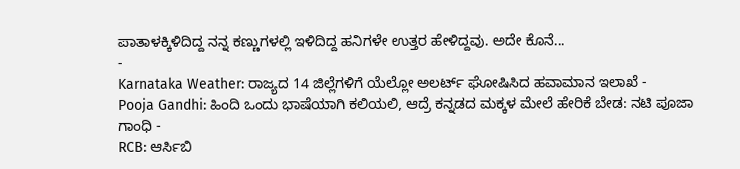ಪಾತಾಳಕ್ಕಿಳಿದಿದ್ದ ನನ್ನ ಕಣ್ಣುಗಳಲ್ಲಿ ಇಳಿದಿದ್ದ ಹನಿಗಳೇ ಉತ್ತರ ಹೇಳಿದ್ದವು. ಅದೇ ಕೊನೆ...
-
Karnataka Weather: ರಾಜ್ಯದ 14 ಜಿಲ್ಲೆಗಳಿಗೆ ಯೆಲ್ಲೋ ಅಲರ್ಟ್ ಘೋಷಿಸಿದ ಹವಾಮಾನ ಇಲಾಖೆ -
Pooja Gandhi: ಹಿಂದಿ ಒಂದು ಭಾಷೆಯಾಗಿ ಕಲಿಯಲಿ, ಆದ್ರೆ ಕನ್ನಡದ ಮಕ್ಕಳ ಮೇಲೆ ಹೇರಿಕೆ ಬೇಡ: ನಟಿ ಪೂಜಾ ಗಾಂಧಿ -
RCB: ಆರ್ಸಿಬಿ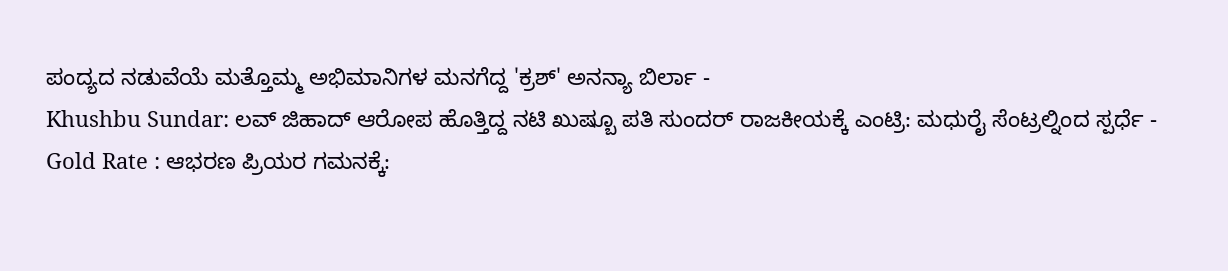ಪಂದ್ಯದ ನಡುವೆಯೆ ಮತ್ತೊಮ್ಮ ಅಭಿಮಾನಿಗಳ ಮನಗೆದ್ದ 'ಕ್ರಶ್' ಅನನ್ಯಾ ಬಿರ್ಲಾ -
Khushbu Sundar: ಲವ್ ಜಿಹಾದ್ ಆರೋಪ ಹೊತ್ತಿದ್ದ ನಟಿ ಖುಷ್ಬೂ ಪತಿ ಸುಂದರ್ ರಾಜಕೀಯಕ್ಕೆ ಎಂಟ್ರಿ: ಮಧುರೈ ಸೆಂಟ್ರಲ್ನಿಂದ ಸ್ಪರ್ಧೆ -
Gold Rate : ಆಭರಣ ಪ್ರಿಯರ ಗಮನಕ್ಕೆ: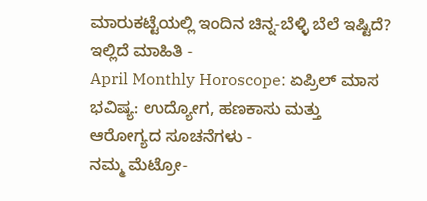ಮಾರುಕಟ್ಟೆಯಲ್ಲಿ ಇಂದಿನ ಚಿನ್ನ-ಬೆಳ್ಳಿ ಬೆಲೆ ಇಷ್ಟಿದೆ? ಇಲ್ಲಿದೆ ಮಾಹಿತಿ -
April Monthly Horoscope: ಏಪ್ರಿಲ್ ಮಾಸ ಭವಿಷ್ಯ: ಉದ್ಯೋಗ, ಹಣಕಾಸು ಮತ್ತು ಆರೋಗ್ಯದ ಸೂಚನೆಗಳು -
ನಮ್ಮ ಮೆಟ್ರೋ-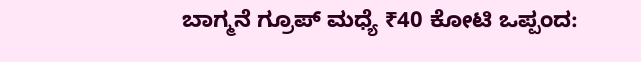ಬಾಗ್ಮನೆ ಗ್ರೂಪ್ ಮಧ್ಯೆ ₹40 ಕೋಟಿ ಒಪ್ಪಂದ: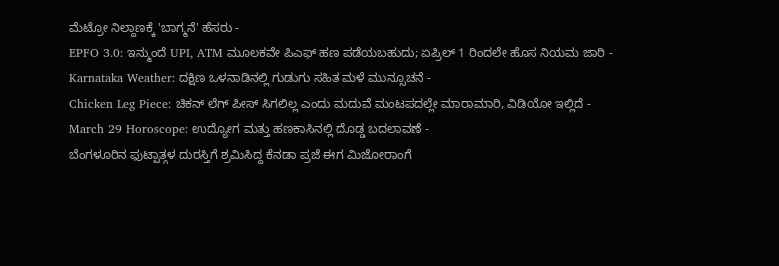ಮೆಟ್ರೋ ನಿಲ್ದಾಣಕ್ಕೆ 'ಬಾಗ್ಮನೆ' ಹೆಸರು -
EPFO 3.0: ಇನ್ಮುಂದೆ UPI, ATM ಮೂಲಕವೇ ಪಿಎಫ್ ಹಣ ಪಡೆಯಬಹುದು; ಏಪ್ರಿಲ್ 1 ರಿಂದಲೇ ಹೊಸ ನಿಯಮ ಜಾರಿ -
Karnataka Weather: ದಕ್ಷಿಣ ಒಳನಾಡಿನಲ್ಲಿ ಗುಡುಗು ಸಹಿತ ಮಳೆ ಮುನ್ಸೂಚನೆ -
Chicken Leg Piece: ಚಿಕನ್ ಲೆಗ್ ಪೀಸ್ ಸಿಗಲಿಲ್ಲ ಎಂದು ಮದುವೆ ಮಂಟಪದಲ್ಲೇ ಮಾರಾಮಾರಿ, ವಿಡಿಯೋ ಇಲ್ಲಿದೆ -
March 29 Horoscope: ಉದ್ಯೋಗ ಮತ್ತು ಹಣಕಾಸಿನಲ್ಲಿ ದೊಡ್ಡ ಬದಲಾವಣೆ -
ಬೆಂಗಳೂರಿನ ಫುಟ್ಪಾತ್ಗಳ ದುರಸ್ತಿಗೆ ಶ್ರಮಿಸಿದ್ದ ಕೆನಡಾ ಪ್ರಜೆ ಈಗ ಮಿಜೋರಾಂಗೆ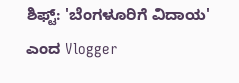ಶಿಫ್ಟ್: 'ಬೆಂಗಳೂರಿಗೆ ವಿದಾಯ' ಎಂದ Vlogger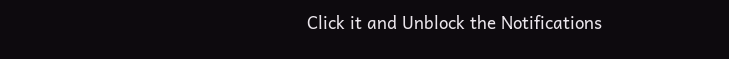Click it and Unblock the Notifications